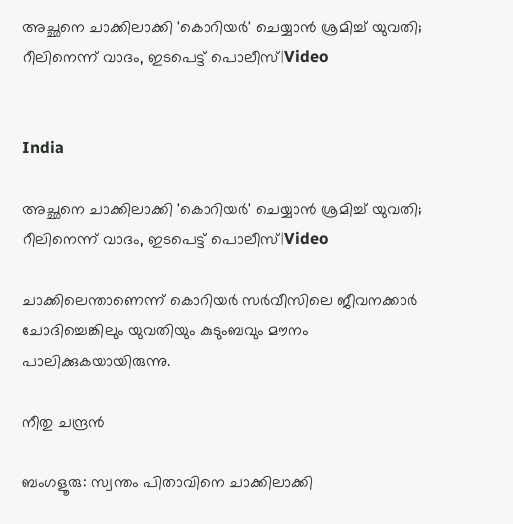അച്ഛനെ ചാക്കിലാക്കി 'കൊറിയർ' ചെയ്യാൻ ശ്രമിച്ച് യുവതി; റീലിനെന്ന് വാദം, ഇടപെട്ട് പൊലീസ്|Video


India

അച്ഛനെ ചാക്കിലാക്കി 'കൊറിയർ' ചെയ്യാൻ ശ്രമിച്ച് യുവതി; റീലിനെന്ന് വാദം, ഇടപെട്ട് പൊലീസ്|Video

ചാക്കിലെന്താണെന്ന് കൊറിയർ സർവീസിലെ ജീവനക്കാർ ചോദിച്ചെങ്കിലും യുവതിയും കുടുംബവും മൗനം പാലിക്കുകയായിരുന്നു.

നീതു ചന്ദ്രൻ

ബംഗളൂരു: സ്വന്തം പിതാവിനെ ചാക്കിലാക്കി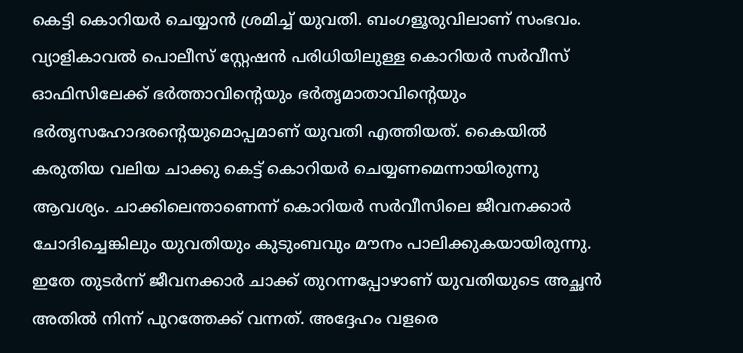കെട്ടി കൊറിയർ ചെയ്യാൻ ശ്രമിച്ച് യുവതി. ബംഗളൂരുവിലാണ് സംഭവം. വ്യാളികാവൽ പൊലീസ് സ്റ്റേഷൻ പരിധിയിലുള്ള കൊറിയർ സർവീസ് ഓഫിസിലേക്ക് ഭർത്താവിന്‍റെയും ഭർതൃമാതാവിന്‍റെയും ഭർതൃസഹോദരന്‍റെയുമൊപ്പമാണ് യുവതി എത്തിയത്. കൈയിൽ കരുതിയ വലിയ ചാക്കു കെട്ട് കൊറിയർ ചെയ്യണമെന്നായിരുന്നു ആവശ്യം. ചാക്കിലെന്താണെന്ന് കൊറിയർ സർവീസിലെ ജീവനക്കാർ ചോദിച്ചെങ്കിലും യുവതിയും കുടുംബവും മൗനം പാലിക്കുകയായിരുന്നു. ഇതേ തുടർന്ന് ജീവനക്കാർ ചാക്ക് തുറന്നപ്പോഴാണ് യുവതിയുടെ അച്ഛൻ അതിൽ നിന്ന് പുറത്തേക്ക് വന്നത്. അദ്ദേഹം വളരെ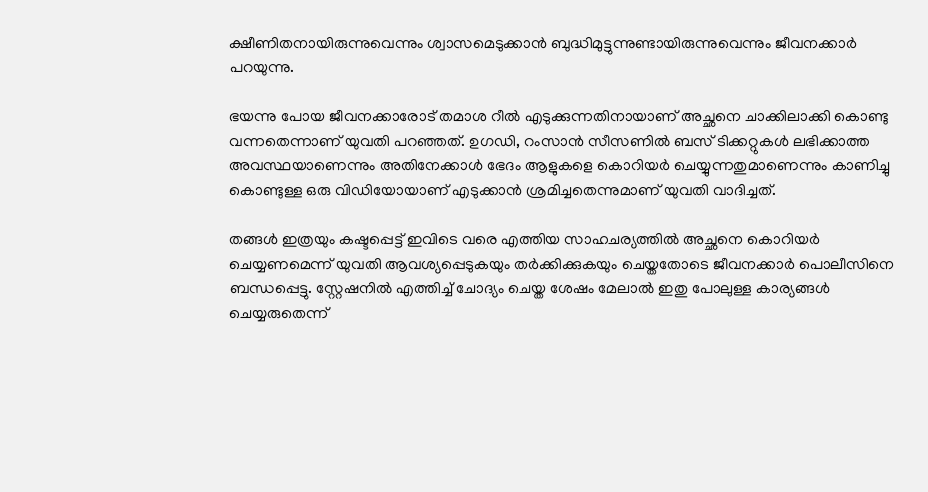ക്ഷീണിതനായിരുന്നുവെന്നും ശ്വാസമെടുക്കാൻ ബുദ്ധിമുട്ടുന്നുണ്ടായിരുന്നുവെന്നും ജീവനക്കാർ പറയുന്നു.

ഭയന്നു പോയ ജീവനക്കാരോട് തമാശ റീൽ എടുക്കുന്നതിനായാണ് അച്ഛനെ ചാക്കിലാക്കി കൊണ്ടു വന്നതെന്നാണ് യുവതി പറഞ്ഞത്. ഉഗഡി, റംസാൻ സീസണിൽ ബസ് ടിക്കറ്റുകൾ ലഭിക്കാത്ത അവസ്ഥയാണെന്നും അതിനേക്കാൾ ഭേദം ആളുകളെ കൊറിയർ ചെയ്യുന്നതുമാണെന്നും കാണിച്ചു കൊണ്ടുള്ള ഒരു വിഡിയോയാണ് എടുക്കാൻ ശ്രമിച്ചതെന്നുമാണ് യുവതി വാദിച്ചത്.

തങ്ങൾ ഇത്രയും കഷ്ടപ്പെട്ട് ഇവിടെ വരെ എത്തിയ സാഹചര്യത്തിൽ അച്ഛനെ കൊറിയർ ചെയ്യണമെന്ന് യുവതി ആവശ്യപ്പെടുകയും തർക്കിക്കുകയും ചെയ്തതോടെ ജീവനക്കാർ പൊലീസിനെ ബന്ധപ്പെട്ടു. സ്റ്റേഷനിൽ എത്തിച്ച് ചോദ്യം ചെയ്ത ശേഷം മേലാൽ ഇതു പോലുള്ള കാര്യങ്ങൾ ചെയ്യരുതെന്ന്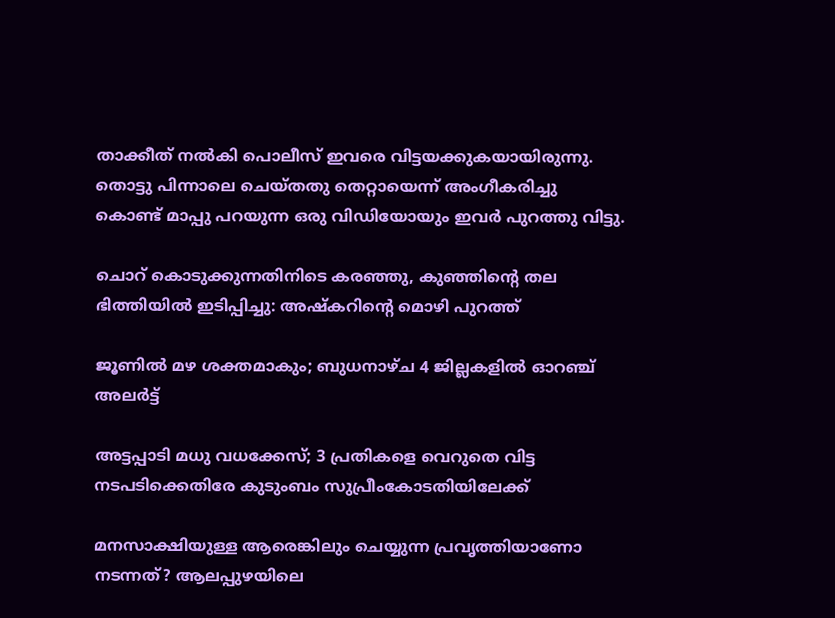താക്കീത് നൽകി പൊലീസ് ഇവരെ വിട്ടയക്കുകയായിരുന്നു. തൊട്ടു പിന്നാലെ ചെയ്തതു തെറ്റായെന്ന് അംഗീകരിച്ചു കൊണ്ട് മാപ്പു പറയുന്ന ഒരു വിഡിയോയും ഇവർ പുറത്തു വിട്ടു.

ചൊറ് കൊടുക്കുന്നതിനിടെ കരഞ്ഞു, കുഞ്ഞിന്‍റെ തല ഭിത്തിയിൽ ഇടിപ്പിച്ചു: അഷ്കറിന്‍റെ മൊഴി പുറത്ത്

ജൂണിൽ മഴ ശക്തമാകും; ബുധനാഴ്ച 4 ജില്ലകളിൽ ഓറഞ്ച് അലർട്ട്

അട്ടപ്പാടി മധു വധക്കേസ്; 3 പ്രതികളെ വെറുതെ വിട്ട നടപടിക്കെതിരേ കുടുംബം സുപ്രീംകോടതിയിലേക്ക്

മനസാക്ഷിയുള്ള ആരെങ്കിലും ചെയ്യുന്ന പ്രവൃത്തിയാണോ നടന്നത്‍? ആലപ്പുഴയിലെ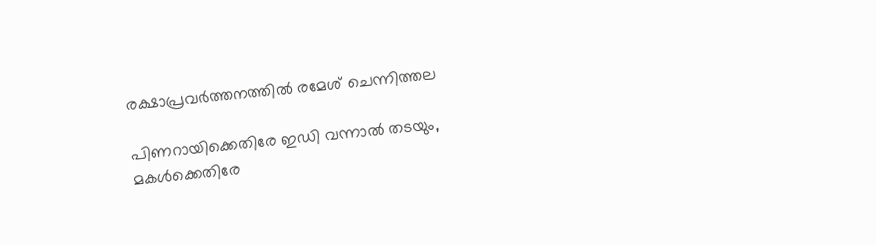രക്ഷാപ്രവർത്തനത്തിൽ രമേശ് ചെന്നിത്തല

പിണറായിക്കെതിരേ ഇഡി വന്നാൽ തടയും, മകൾക്കെതിരേ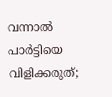വന്നാൽ പാർട്ടിയെ വിളിക്കരുത്;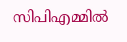സിപിഎമ്മിൽ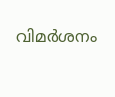വിമർശനം